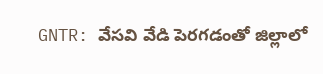GNTR: వేసవి వేడి పెరగడంతో జిల్లాలో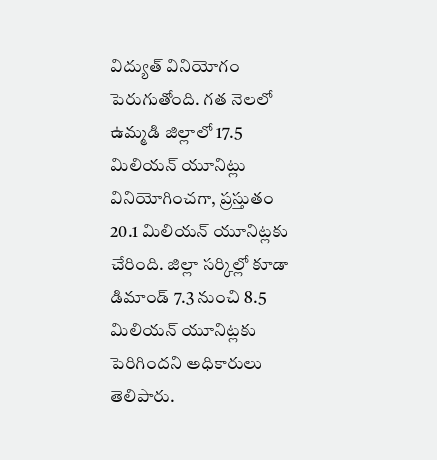విద్యుత్ వినియోగం పెరుగుతోంది. గత నెలలో ఉమ్మడి జిల్లాలో 17.5 మిలియన్ యూనిట్లు వినియోగించగా, ప్రస్తుతం 20.1 మిలియన్ యూనిట్లకు చేరింది. జిల్లా సర్కిల్లో కూడా డిమాండ్ 7.3 నుంచి 8.5 మిలియన్ యూనిట్లకు పెరిగిందని అధికారులు తెలిపారు.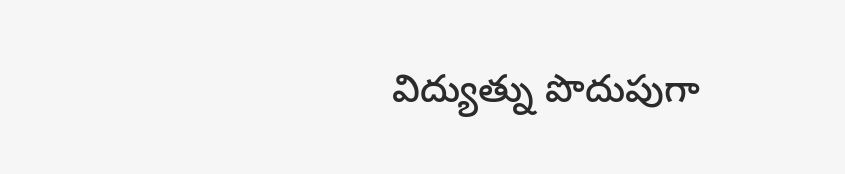విద్యుత్ను పొదుపుగా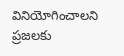వినియోగించాలని ప్రజలకు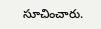సూచించారు.